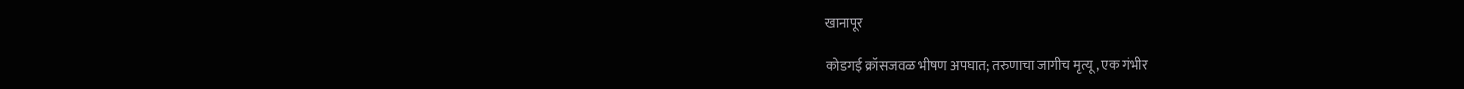खानापूर

कोडगई क्रॉसजवळ भीषण अपघात; तरुणाचा जागीच मृत्यू, एक गंभीर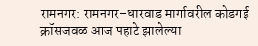रामनगर: रामनगर–धारवाड मार्गावरील कोडगई क्रॉसजवळ आज पहाटे झालेल्या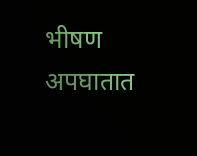भीषण अपघातात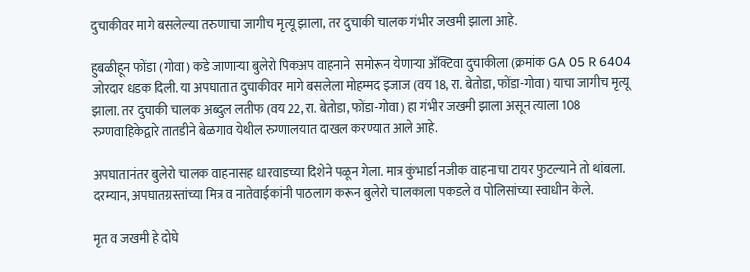दुचाकीवर मागे बसलेल्या तरुणाचा जागीच मृत्यू झाला, तर दुचाकी चालक गंभीर जखमी झाला आहे.

हुबळीहून फोंडा (गोवा) कडे जाणाऱ्या बुलेरो पिकअप वाहनाने  समोरून येणाऱ्या अ‍ॅक्टिवा दुचाकीला (क्रमांक GA 05 R 6404 जोरदार धडक दिली. या अपघातात दुचाकीवर मागे बसलेला मोहम्मद इजाज (वय 18, रा. बेतोडा, फोंडा-गोवा) याचा जागीच मृत्यू झाला. तर दुचाकी चालक अब्दुल लतीफ (वय 22, रा. बेतोडा, फोंडा-गोवा) हा गंभीर जखमी झाला असून त्याला 108 रुग्णवाहिकेद्वारे तातडीने बेळगाव येथील रुग्णालयात दाखल करण्यात आले आहे.

अपघातानंतर बुलेरो चालक वाहनासह धारवाडच्या दिशेने पळून गेला. मात्र कुंभार्डा नजीक वाहनाचा टायर फुटल्याने तो थांबला. दरम्यान, अपघातग्रस्तांच्या मित्र व नातेवाईकांनी पाठलाग करून बुलेरो चालकाला पकडले व पोलिसांच्या स्वाधीन केले.

मृत व जखमी हे दोघे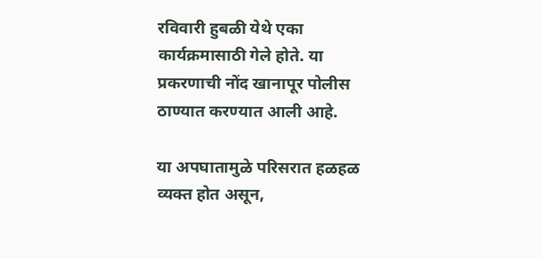रविवारी हुबळी येथे एका कार्यक्रमासाठी गेले होते. या प्रकरणाची नोंद खानापूर पोलीस ठाण्यात करण्यात आली आहे.

या अपघातामुळे परिसरात हळहळ व्यक्त होत असून,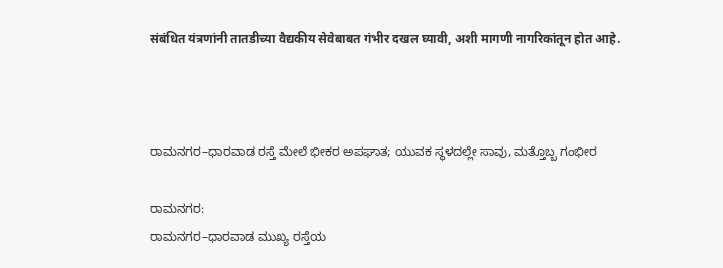संबंधित यंत्रणांनी तातडीच्या वैद्यकीय सेवेबाबत गंभीर दखल घ्यावी, अशी मागणी नागरिकांतून होत आहे.



ರಾಮನಗರ–ಧಾರವಾಡ ರಸ್ತೆ ಮೇಲೆ ಭೀಕರ ಅಪಘಾತ; ಯುವಕ ಸ್ಥಳದಲ್ಲೇ ಸಾವು, ಮತ್ತೊಬ್ಬ ಗಂಭೀರ

ರಾಮನಗರ:
ರಾಮನಗರ–ಧಾರವಾಡ ಮುಖ್ಯ ರಸ್ತೆಯ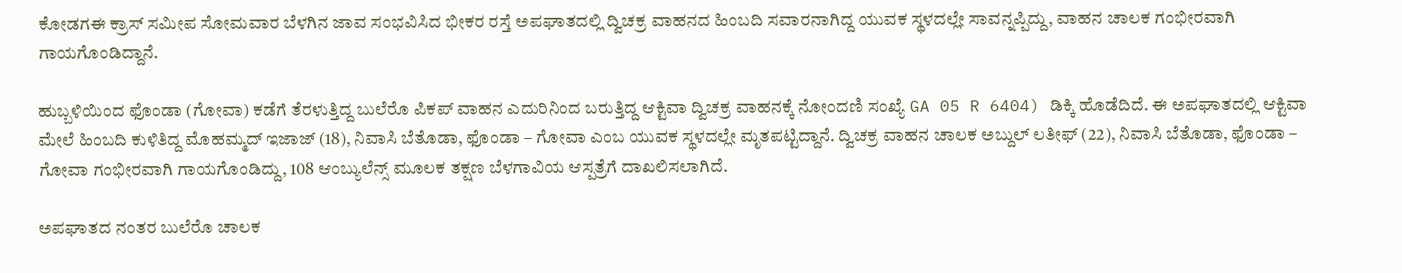ಕೋಡಗಈ ಕ್ರಾಸ್ ಸಮೀಪ ಸೋಮವಾರ ಬೆಳಗಿನ ಜಾವ ಸಂಭವಿಸಿದ ಭೀಕರ ರಸ್ತೆ ಅಪಘಾತದಲ್ಲಿ ದ್ವಿಚಕ್ರ ವಾಹನದ ಹಿಂಬದಿ ಸವಾರನಾಗಿದ್ದ ಯುವಕ ಸ್ಥಳದಲ್ಲೇ ಸಾವನ್ನಪ್ಪಿದ್ದು, ವಾಹನ ಚಾಲಕ ಗಂಭೀರವಾಗಿ ಗಾಯಗೊಂಡಿದ್ದಾನೆ.

ಹುಬ್ಬಳಿಯಿಂದ ಫೊಂಡಾ (ಗೋವಾ) ಕಡೆಗೆ ತೆರಳುತ್ತಿದ್ದ ಬುಲೆರೊ ಪಿಕಪ್ ವಾಹನ ಎದುರಿನಿಂದ ಬರುತ್ತಿದ್ದ ಆಕ್ಟಿವಾ ದ್ವಿಚಕ್ರ ವಾಹನಕ್ಕೆ ನೋಂದಣಿ ಸಂಖ್ಯೆ GA 05 R 6404) ಡಿಕ್ಕಿ ಹೊಡೆದಿದೆ. ಈ ಅಪಘಾತದಲ್ಲಿ ಆಕ್ಟಿವಾ ಮೇಲೆ ಹಿಂಬದಿ ಕುಳಿತಿದ್ದ ಮೊಹಮ್ಮದ್ ಇಜಾಜ್ (18), ನಿವಾಸಿ ಬೆತೊಡಾ, ಫೊಂಡಾ – ಗೋವಾ ಎಂಬ ಯುವಕ ಸ್ಥಳದಲ್ಲೇ ಮೃತಪಟ್ಟಿದ್ದಾನೆ. ದ್ವಿಚಕ್ರ ವಾಹನ ಚಾಲಕ ಅಬ್ದುಲ್ ಲತೀಫ್ (22), ನಿವಾಸಿ ಬೆತೊಡಾ, ಫೊಂಡಾ – ಗೋವಾ ಗಂಭೀರವಾಗಿ ಗಾಯಗೊಂಡಿದ್ದು, 108 ಆಂಬ್ಯುಲೆನ್ಸ್ ಮೂಲಕ ತಕ್ಷಣ ಬೆಳಗಾವಿಯ ಆಸ್ಪತ್ರೆಗೆ ದಾಖಲಿಸಲಾಗಿದೆ.

ಅಪಘಾತದ ನಂತರ ಬುಲೆರೊ ಚಾಲಕ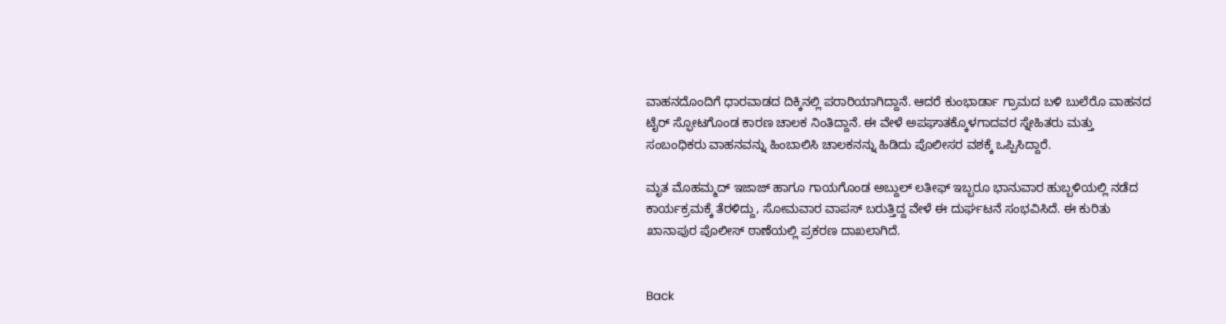ವಾಹನದೊಂದಿಗೆ ಧಾರವಾಡದ ದಿಕ್ಕಿನಲ್ಲಿ ಪರಾರಿಯಾಗಿದ್ದಾನೆ. ಆದರೆ ಕುಂಭಾರ್ಡಾ ಗ್ರಾಮದ ಬಳಿ ಬುಲೆರೊ ವಾಹನದ ಟೈರ್ ಸ್ಫೋಟಗೊಂಡ ಕಾರಣ ಚಾಲಕ ನಿಂತಿದ್ದಾನೆ. ಈ ವೇಳೆ ಅಪಘಾತಕ್ಕೊಳಗಾದವರ ಸ್ನೇಹಿತರು ಮತ್ತು ಸಂಬಂಧಿಕರು ವಾಹನವನ್ನು ಹಿಂಬಾಲಿಸಿ ಚಾಲಕನನ್ನು ಹಿಡಿದು ಪೊಲೀಸರ ವಶಕ್ಕೆ ಒಪ್ಪಿಸಿದ್ದಾರೆ.

ಮೃತ ಮೊಹಮ್ಮದ್ ಇಜಾಜ್ ಹಾಗೂ ಗಾಯಗೊಂಡ ಅಬ್ದುಲ್ ಲತೀಫ್ ಇಬ್ಬರೂ ಭಾನುವಾರ ಹುಬ್ಬಳಿಯಲ್ಲಿ ನಡೆದ ಕಾರ್ಯಕ್ರಮಕ್ಕೆ ತೆರಳಿದ್ದು, ಸೋಮವಾರ ವಾಪಸ್ ಬರುತ್ತಿದ್ದ ವೇಳೆ ಈ ದುರ್ಘಟನೆ ಸಂಭವಿಸಿದೆ. ಈ ಕುರಿತು ಖಾನಾಪುರ ಪೊಲೀಸ್ ಠಾಣೆಯಲ್ಲಿ ಪ್ರಕರಣ ದಾಖಲಾಗಿದೆ.


Back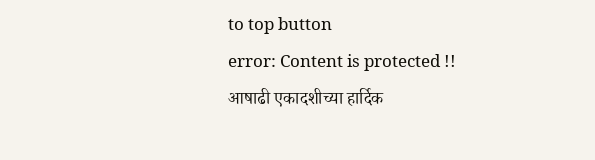to top button
error: Content is protected !!
आषाढी एकादशीच्या हार्दिक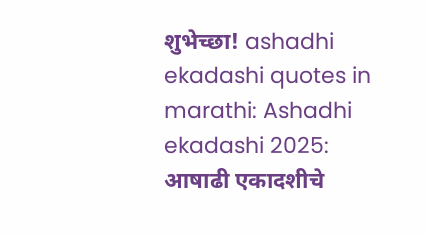शुभेच्छा! ashadhi ekadashi quotes in marathi: Ashadhi ekadashi 2025: आषाढी एकादशीचे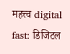महत्त्व digital fast: डिजिटल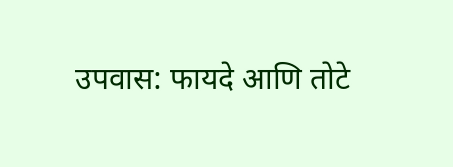उपवास: फायदे आणि तोटे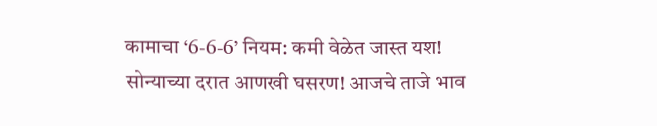कामाचा ‘6-6-6’ नियम: कमी वेळेत जास्त यश! सोन्याच्या दरात आणखी घसरण! आजचे ताजे भाव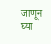जाणून घ्या